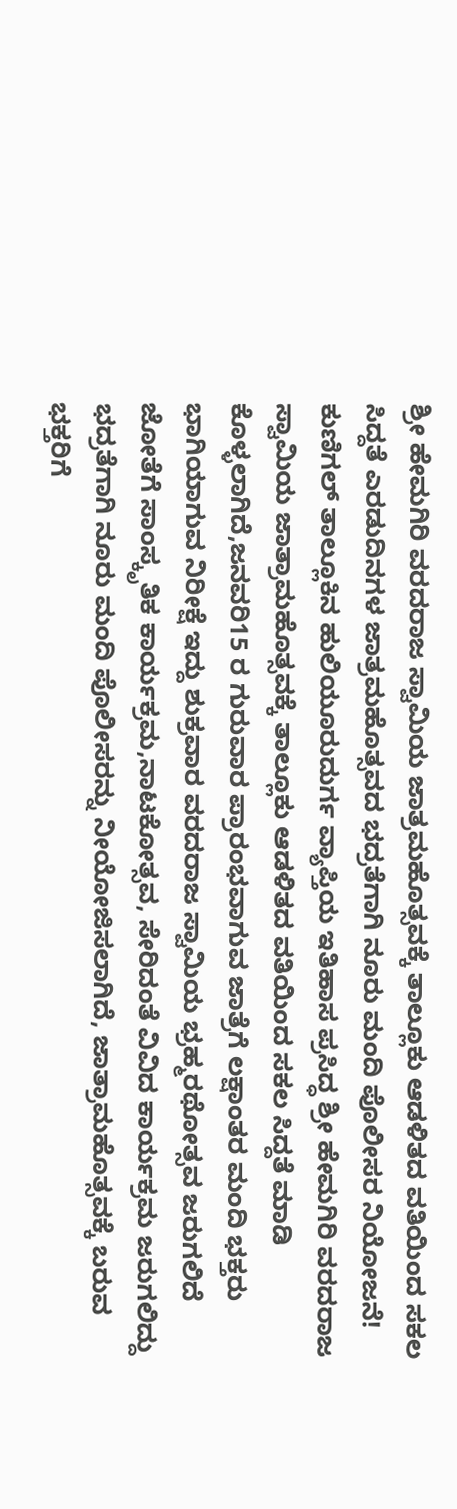ಶ್ರೀ ಹೇಮಗಿರಿ ವರದರಾಜ ಸ್ವಾಮಿಯ ಜಾತ್ರಮಹೊತ್ಸವಕ್ಕೆ ತಾಲ್ಲೂಕು ಆಡಳಿತದ ವತಿಯಿಂದ ಸಕಲ ಸಿದ್ದತೆ ಎರಡುದಿನಗಳ ಜಾತ್ರಮಹೊತ್ಸವದ ಭದ್ರತೆಗಾಗಿ ನೂರು ಮಂದಿ ಪೊಲೀಸರ ನಿಯೋಜನೆ!
ಕುಣಿಗಲ್ ತಾಲ್ಲೂಕಿನ ಹುಲಿಯೂರುದುರ್ಗ ವ್ಯಾಪ್ತಿಯ ಇತಿಹಾಸ ಪ್ರಸಿದ್ಧ ಶ್ರೀ ಹೇಮಗಿರಿ ವರದರಾಜ ಸ್ವಾಮಿಯ ಜಾತ್ರಾಮಹೊತ್ಸವಕ್ಕೆ ತಾಲ್ಲೂಕು ಆಡಳಿತದ ವತಿಯಿಂದ ಸಕಲ ಸಿದ್ದತೆ ಮಾಡಿ ಕೊಳ್ಳಲಾಗಿದೆ,ಜನವರಿ15 ರ ಗುರುವಾರ ಪ್ರಾರಂಭವಾಗುವ ಜಾತ್ರೆಗೆ ಲಕ್ಷಾಂತರ ಮಂದಿ ಭಕ್ತರು ಭಾಗಿಯಾಗುವ ನಿರೀಕ್ಷೆ ಇದ್ದು ಶುಕ್ರವಾರ ವರದರಾಜ ಸ್ವಾಮಿಯ ಭ್ರಹ್ಮರಥೋತ್ಸವ ಜರುಗಲಿದೆ ಜೋತೆಗೆ ಸಾಂಸ್ಕೃತಿಕ ಕಾರ್ಯಕ್ರಮ,ನಾಟಕೋತ್ಸವ, ಸೇರಿದಂತೆ ವಿವಿದ ಕಾರ್ಯಕ್ರಮ ಜರುಗಲಿದ್ದು ಭದ್ರತೆಗಾಗಿ ನೂರು ಮಂದಿ ಪೊಲೀಸರನ್ನು ನೀಯೋಜಿಸಲಾಗಿದೆ, ಜಾತ್ರಾಮಹೊತ್ಸವಕ್ಕೆ ಬರುವ ಭಕ್ತರಿಗೆ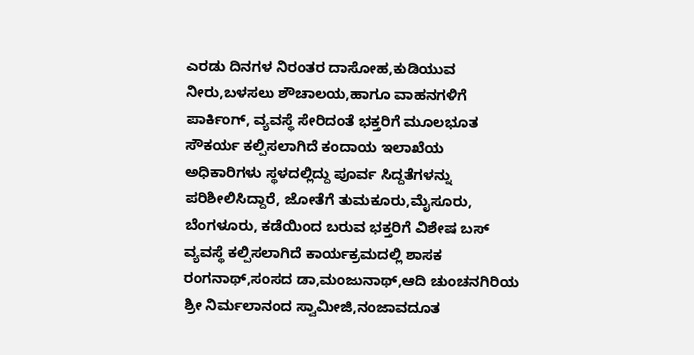ಎರಡು ದಿನಗಳ ನಿರಂತರ ದಾಸೋಹ,ಕುಡಿಯುವ ನೀರು,ಬಳಸಲು ಶೌಚಾಲಯ,ಹಾಗೂ ವಾಹನಗಳಿಗೆ ಪಾರ್ಕಿಂಗ್, ವ್ಯವಸ್ಥೆ ಸೇರಿದಂತೆ ಭಕ್ತರಿಗೆ ಮೂಲಭೂತ ಸೌಕರ್ಯ ಕಲ್ಪಿಸಲಾಗಿದೆ ಕಂದಾಯ ಇಲಾಖೆಯ ಅಧಿಕಾರಿಗಳು ಸ್ಥಳದಲ್ಲಿದ್ದು ಪೂರ್ವ ಸಿದ್ದತೆಗಳನ್ನು ಪರಿಶೀಲಿಸಿದ್ದಾರೆ, ಜೋತೆಗೆ ತುಮಕೂರು,ಮೈಸೂರು, ಬೆಂಗಳೂರು, ಕಡೆಯಿಂದ ಬರುವ ಭಕ್ತರಿಗೆ ವಿಶೇಷ ಬಸ್ ವ್ಯವಸ್ಥೆ ಕಲ್ಪಿಸಲಾಗಿದೆ ಕಾರ್ಯಕ್ರಮದಲ್ಲಿ ಶಾಸಕ ರಂಗನಾಥ್,ಸಂಸದ ಡಾ,ಮಂಜುನಾಥ್,ಆದಿ ಚುಂಚನಗಿರಿಯ ಶ್ರೀ ನಿರ್ಮಲಾನಂದ ಸ್ವಾಮೀಜಿ,ನಂಜಾವದೂತ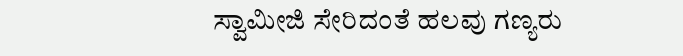ಸ್ವಾಮೀಜಿ ಸೇರಿದಂತೆ ಹಲವು ಗಣ್ಯರು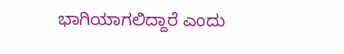ಭಾಗಿಯಾಗಲಿದ್ದಾರೆ ಎಂದು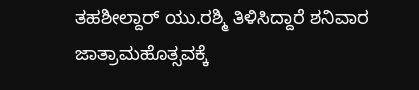ತಹಶೀಲ್ದಾರ್ ಯು.ರಶ್ಮಿ ತಿಳಿಸಿದ್ದಾರೆ ಶನಿವಾರ ಜಾತ್ರಾಮಹೊತ್ಸವಕ್ಕೆ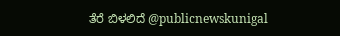ತೆರೆ ಬಿಳಲಿದೆ @publicnewskunigal